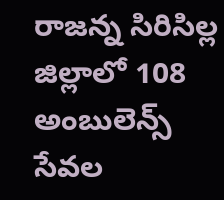రాజన్న సిరిసిల్ల జిల్లాలో 108 అంబులెన్స్ సేవల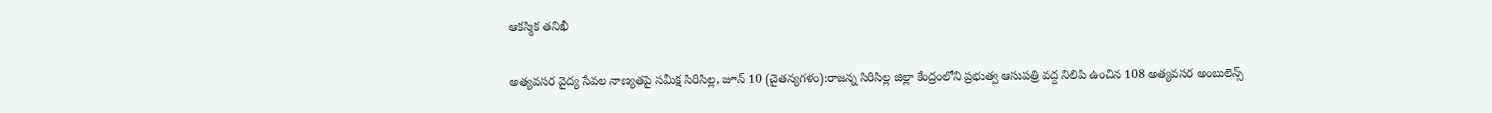ఆకస్మిక తనిఖీ

అత్యవసర వైద్య సేవల నాణ్యతపై సమీక్ష సిరిసిల్ల, జూన్ 10 (చైతన్యగళం):రాజన్న సిరిసిల్ల జిల్లా కేంద్రంలోని ప్రభుత్వ ఆసుపత్రి వద్ద నిలిపి ఉంచిన 108 అత్యవసర అంబులెన్స్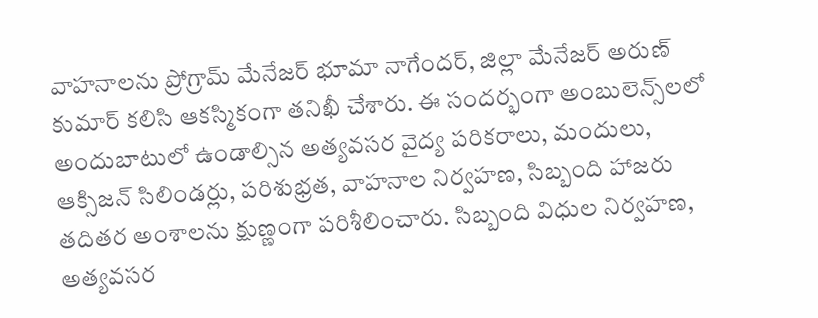వాహనాలను ప్రోగ్రామ్ మేనేజర్ భూమా నాగేందర్, జిల్లా మేనేజర్ అరుణ్ కుమార్ కలిసి ఆకస్మికంగా తనిఖీ చేశారు. ఈ సందర్భంగా అంబులెన్స్‌లలో అందుబాటులో ఉండాల్సిన అత్యవసర వైద్య పరికరాలు, మందులు, ఆక్సిజన్ సిలిండర్లు, పరిశుభ్రత, వాహనాల నిర్వహణ, సిబ్బంది హాజరు తదితర అంశాలను క్షుణ్ణంగా పరిశీలించారు. సిబ్బంది విధుల నిర్వహణ, అత్యవసర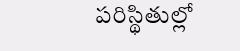పరిస్థితుల్లో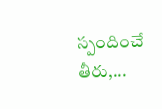స్పందించే తీరు,...